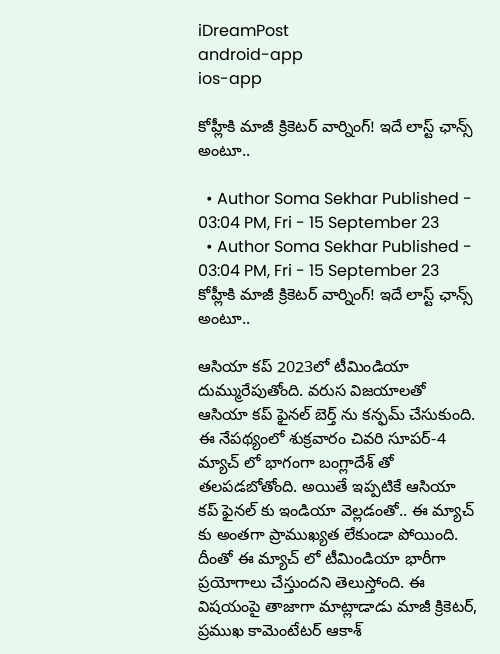iDreamPost
android-app
ios-app

కోహ్లీకి మాజీ క్రికెటర్ వార్నింగ్! ఇదే లాస్ట్ ఛాన్స్ అంటూ..

  • Author Soma Sekhar Published - 03:04 PM, Fri - 15 September 23
  • Author Soma Sekhar Published - 03:04 PM, Fri - 15 September 23
కోహ్లీకి మాజీ క్రికెటర్ వార్నింగ్! ఇదే లాస్ట్ ఛాన్స్ అంటూ..

ఆసియా కప్ 2023లో టీమిండియా దుమ్మురేపుతోంది. వరుస విజయాలతో ఆసియా కప్ ఫైనల్ బెర్త్ ను కన్ఫమ్ చేసుకుంది. ఈ నేపథ్యంలో శుక్రవారం చివరి సూపర్-4 మ్యాచ్ లో భాగంగా బంగ్లాదేశ్ తో తలపడబోతోంది. అయితే ఇప్పటికే ఆసియా కప్ ఫైనల్ కు ఇండియా వెల్లడంతో.. ఈ మ్యాచ్ కు అంతగా ప్రాముఖ్యత లేకుండా పోయింది. దీంతో ఈ మ్యాచ్ లో టీమిండియా భారీగా ప్రయోగాలు చేస్తుందని తెలుస్తోంది. ఈ విషయంపై తాజాగా మాట్లాడాడు మాజీ క్రికెటర్, ప్రముఖ కామెంటేటర్ ఆకాశ్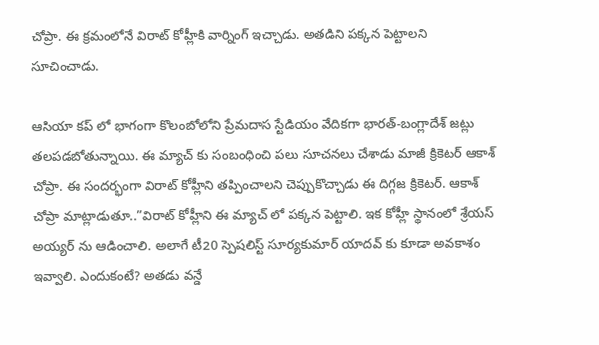చోప్రా. ఈ క్రమంలోనే విరాట్ కోహ్లీకి వార్నింగ్ ఇచ్చాడు. అతడిని పక్కన పెట్టాలని సూచించాడు.

ఆసియా కప్ లో భాగంగా కొలంబోలోని ప్రేమదాస స్టేడియం వేదికగా భారత్-బంగ్లాదేశ్ జట్లు తలపడబోతున్నాయి. ఈ మ్యాచ్ కు సంబంధించి పలు సూచనలు చేశాడు మాజీ క్రికెటర్ ఆకాశ్ చోప్రా. ఈ సందర్భంగా విరాట్ కోహ్లీని తప్పించాలని చెప్పుకొచ్చాడు ఈ దిగ్గజ క్రికెటర్. ఆకాశ్ చోప్రా మాట్లాడుతూ..”విరాట్ కోహ్లీని ఈ మ్యాచ్ లో పక్కన పెట్టాలి. ఇక కోహ్లీ స్థానంలో శ్రేయస్ అయ్యర్ ను ఆడించాలి. అలాగే టీ20 స్పెషలిస్ట్ సూర్యకుమార్ యాదవ్ కు కూడా అవకాశం ఇవ్వాలి. ఎందుకంటే? అతడు వన్డే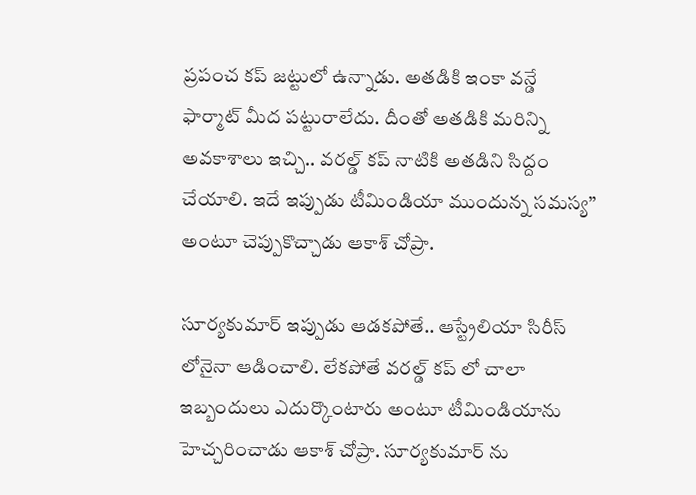ప్రపంచ కప్ జట్టులో ఉన్నాడు. అతడికి ఇంకా వన్డే ఫార్మాట్ మీద పట్టురాలేదు. దీంతో అతడికి మరిన్ని అవకాశాలు ఇచ్చి.. వరల్డ్ కప్ నాటికి అతడిని సిద్దం చేయాలి. ఇదే ఇప్పుడు టీమిండియా ముందున్న సమస్య” అంటూ చెప్పుకొచ్చాడు ఆకాశ్ చోప్రా.

సూర్యకుమార్ ఇప్పుడు ఆడకపోతే.. ఆస్ట్రేలియా సిరీస్ లోనైనా ఆడించాలి. లేకపోతే వరల్డ్ కప్ లో చాలా ఇబ్బందులు ఎదుర్కొంటారు అంటూ టీమిండియాను హెచ్చరించాడు ఆకాశ్ చోప్రా. సూర్యకుమార్ ను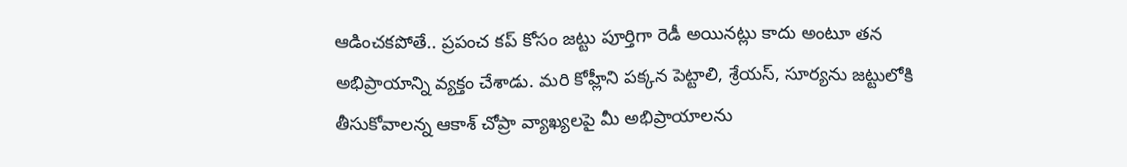ఆడించకపోతే.. ప్రపంచ కప్ కోసం జట్టు పూర్తిగా రెడీ అయినట్లు కాదు అంటూ తన అభిప్రాయాన్ని వ్యక్తం చేశాడు. మరి కోహ్లీని పక్కన పెట్టాలి, శ్రేయస్, సూర్యను జట్టులోకి తీసుకోవాలన్న ఆకాశ్ చోప్రా వ్యాఖ్యలపై మీ అభిప్రాయాలను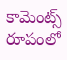కామెంట్స్ రూపంలో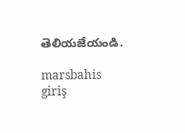తెలియజేయండి.

marsbahis giriş